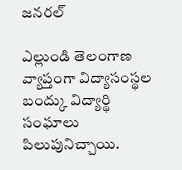జనరల్

ఎల్లుండి తెలంగాణ వ్యాప్తంగా విద్యాసంస్థల బంద్కు విద్యార్థి సంఘాలు పిలుపునిచ్చాయి.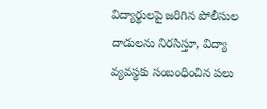విద్యార్థులపై జరిగిన పోలీసుల దాడులను నిరసిస్తూ, విద్యా వ్యవస్థకు సంబంధించిన పలు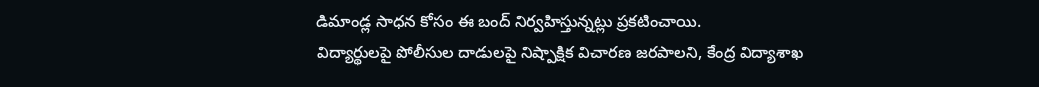డిమాండ్ల సాధన కోసం ఈ బంద్ నిర్వహిస్తున్నట్లు ప్రకటించాయి.
విద్యార్థులపై పోలీసుల దాడులపై నిష్పాక్షిక విచారణ జరపాలని, కేంద్ర విద్యాశాఖ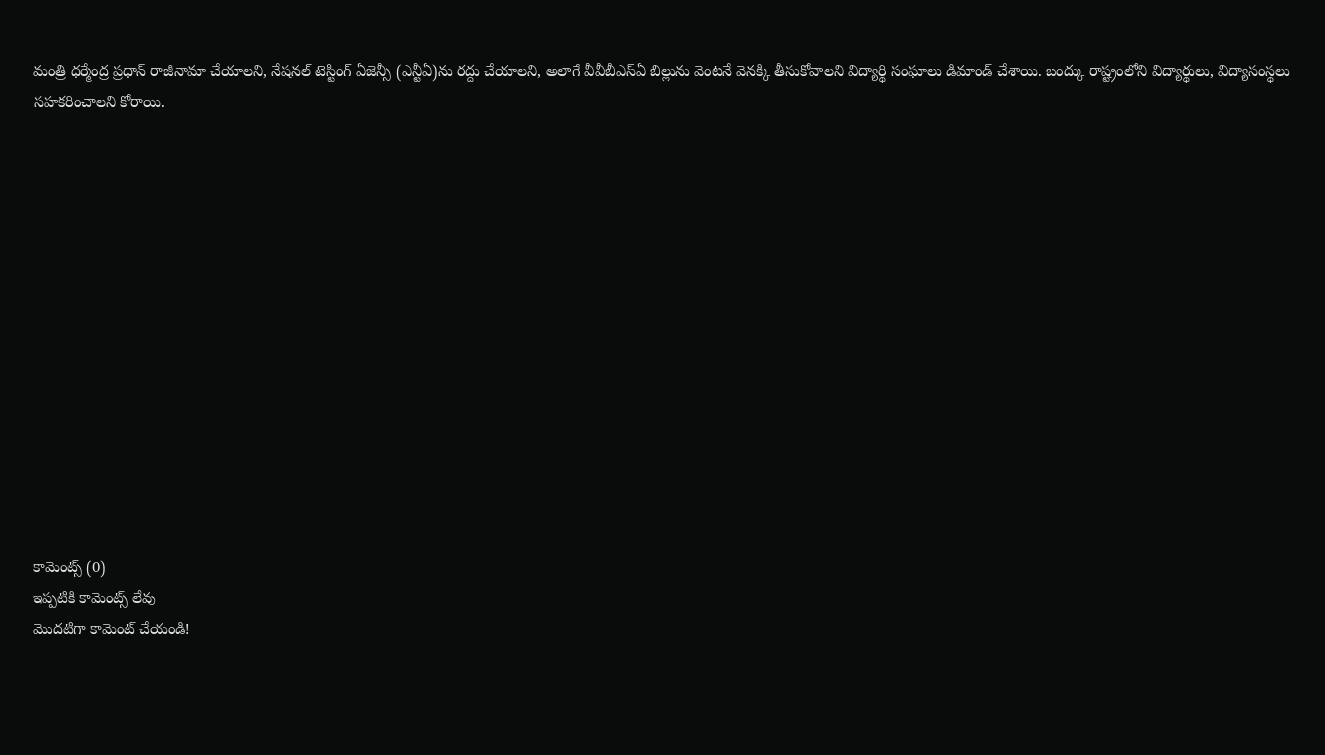మంత్రి ధర్మేంద్ర ప్రధాన్ రాజీనామా చేయాలని, నేషనల్ టెస్టింగ్ ఏజెన్సీ (ఎన్టీఏ)ను రద్దు చేయాలని, అలాగే వీవీబీఎస్ఏ బిల్లును వెంటనే వెనక్కి తీసుకోవాలని విద్యార్థి సంఘాలు డిమాండ్ చేశాయి. బంద్కు రాష్ట్రంలోని విద్యార్థులు, విద్యాసంస్థలు సహకరించాలని కోరాయి.














కామెంట్స్ (0)
ఇప్పటికి కామెంట్స్ లేవు
మొదటిగా కామెంట్ చేయండి!